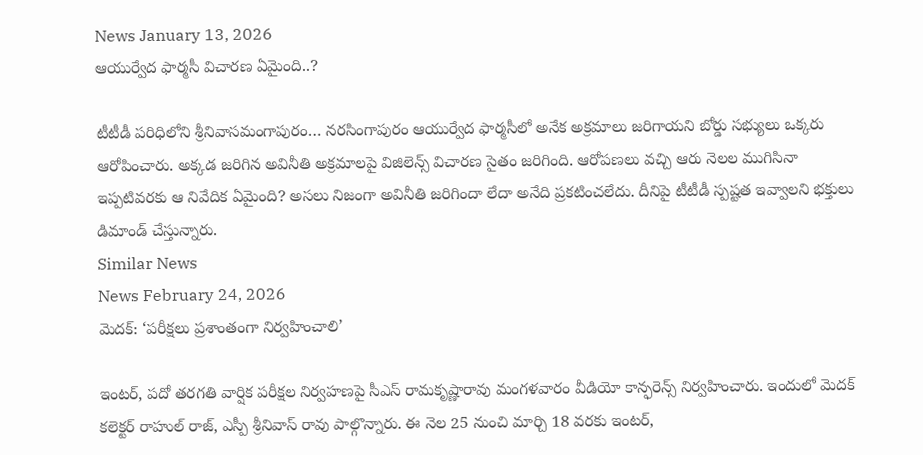News January 13, 2026
ఆయుర్వేద ఫార్మసీ విచారణ ఏమైంది..?

టీటీడీ పరిధిలోని శ్రీనివాసమంగాపురం… నరసింగాపురం ఆయుర్వేద ఫార్మసీలో అనేక అక్రమాలు జరిగాయని బోర్డు సభ్యులు ఒక్కరు ఆరోపించారు. అక్కడ జరిగిన అవినీతి అక్రమాలపై విజిలెన్స్ విచారణ సైతం జరిగింది. ఆరోపణలు వచ్చి ఆరు నెలల ముగిసినా ఇప్పటివరకు ఆ నివేదిక ఏమైంది? అసలు నిజంగా అవినీతి జరిగిందా లేదా అనేది ప్రకటించలేదు. దీనిపై టీటీడీ స్పష్టత ఇవ్వాలని భక్తులు డిమాండ్ చేస్తున్నారు.
Similar News
News February 24, 2026
మెదక్: ‘పరీక్షలు ప్రశాంతంగా నిర్వహించాలి’

ఇంటర్, పదో తరగతి వార్షిక పరీక్షల నిర్వహణపై సీఎస్ రామకృష్ణారావు మంగళవారం వీడియో కాన్ఫరెన్స్ నిర్వహించారు. ఇందులో మెదక్ కలెక్టర్ రాహుల్ రాజ్, ఎస్పీ శ్రీనివాస్ రావు పాల్గొన్నారు. ఈ నెల 25 నుంచి మార్చి 18 వరకు ఇంటర్,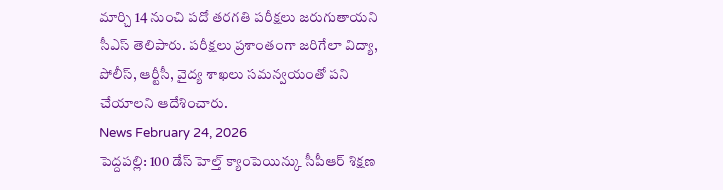మార్చి 14 నుంచి పదో తరగతి పరీక్షలు జరుగుతాయని సీఎస్ తెలిపారు. పరీక్షలు ప్రశాంతంగా జరిగేలా విద్యా, పోలీస్, ఆర్టీసీ, వైద్య శాఖలు సమన్వయంతో పని చేయాలని ఆదేశించారు.
News February 24, 2026
పెద్దపల్లి: 100 డేస్ హెల్త్ క్యాంపెయిన్కు సీపీఆర్ శిక్షణ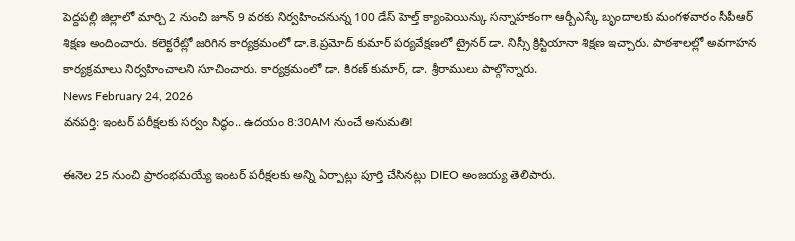పెద్దపల్లి జిల్లాలో మార్చి 2 నుంచి జూన్ 9 వరకు నిర్వహించనున్న 100 డేస్ హెల్త్ క్యాంపెయిన్కు సన్నాహకంగా ఆర్బీఎస్కే బృందాలకు మంగళవారం సీపీఆర్ శిక్షణ అందించారు. కలెక్టరేట్లో జరిగిన కార్యక్రమంలో డా.కె.ప్రమోద్ కుమార్ పర్యవేక్షణలో ట్రైనర్ డా. నిస్సీ క్రిస్టియానా శిక్షణ ఇచ్చారు. పాఠశాలల్లో అవగాహన కార్యక్రమాలు నిర్వహించాలని సూచించారు. కార్యక్రమంలో డా. కిరణ్ కుమార్, డా. శ్రీరాములు పాల్గొన్నారు.
News February 24, 2026
వనపర్తి: ఇంటర్ పరీక్షలకు సర్వం సిద్ధం.. ఉదయం 8:30AM నుంచే అనుమతి!

ఈనెల 25 నుంచి ప్రారంభమయ్యే ఇంటర్ పరీక్షలకు అన్ని ఏర్పాట్లు పూర్తి చేసినట్లు DIEO అంజయ్య తెలిపారు.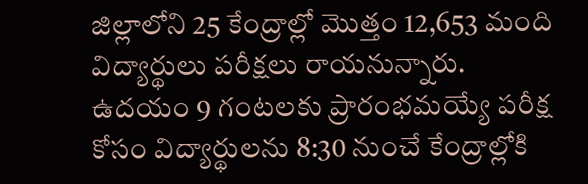జిల్లాలోని 25 కేంద్రాల్లో మొత్తం 12,653 మంది విద్యార్థులు పరీక్షలు రాయనున్నారు. ఉదయం 9 గంటలకు ప్రారంభమయ్యే పరీక్ష కోసం విద్యార్థులను 8:30 నుంచే కేంద్రాల్లోకి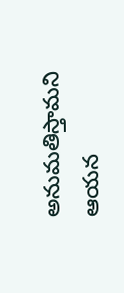అనుమతిస్తామని ఆయన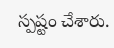స్పష్టం చేశారు.